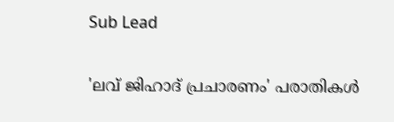Sub Lead

'ലവ് ജിഹാദ് പ്രചാരണം' പരാതികള്‍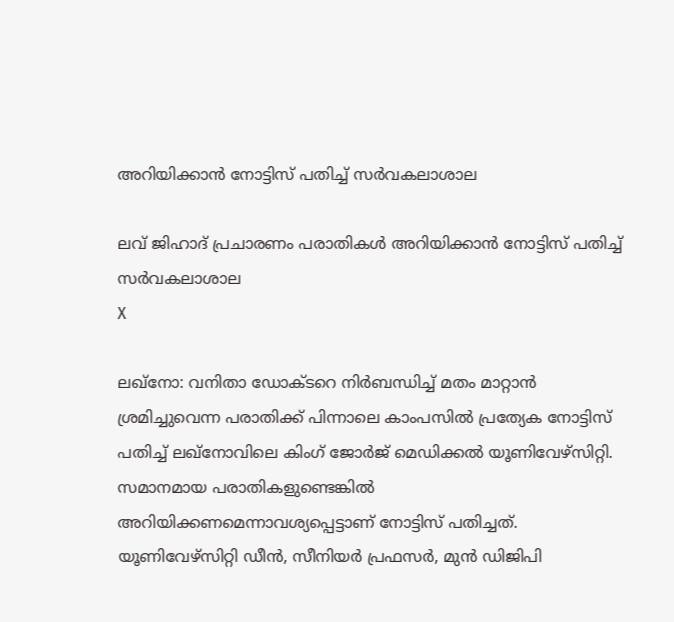അറിയിക്കാന്‍ നോട്ടിസ് പതിച്ച് സര്‍വകലാശാല

ലവ് ജിഹാദ് പ്രചാരണം പരാതികള്‍ അറിയിക്കാന്‍ നോട്ടിസ് പതിച്ച് സര്‍വകലാശാല
X

ലഖ്‌നോ: വനിതാ ഡോക്ടറെ നിര്‍ബന്ധിച്ച് മതം മാറ്റാന്‍ ശ്രമിച്ചുവെന്ന പരാതിക്ക് പിന്നാലെ കാംപസില്‍ പ്രത്യേക നോട്ടിസ് പതിച്ച് ലഖ്‌നോവിലെ കിംഗ് ജോര്‍ജ് മെഡിക്കല്‍ യൂണിവേഴ്‌സിറ്റി. സമാനമായ പരാതികളുണ്ടെങ്കില്‍ അറിയിക്കണമെന്നാവശ്യപ്പെട്ടാണ് നോട്ടിസ് പതിച്ചത്. യൂണിവേഴ്‌സിറ്റി ഡീന്‍, സീനിയര്‍ പ്രഫസര്‍, മുന്‍ ഡിജിപി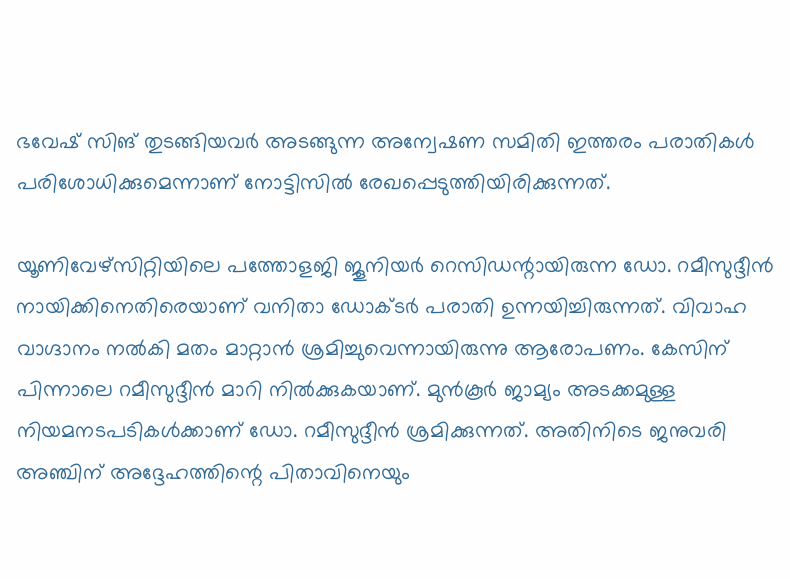ഭവേഷ് സിങ് തുടങ്ങിയവര്‍ അടങ്ങുന്ന അന്വേഷണ സമിതി ഇത്തരം പരാതികള്‍ പരിശോധിക്കുമെന്നാണ് നോട്ടിസില്‍ രേഖപ്പെടുത്തിയിരിക്കുന്നത്.

യൂണിവേഴ്‌സിറ്റിയിലെ പത്തോളജി ജൂനിയര്‍ റെസിഡന്റായിരുന്ന ഡോ. റമീസുദ്ദീന്‍ നായിക്കിനെതിരെയാണ് വനിതാ ഡോക്ടര്‍ പരാതി ഉന്നയിച്ചിരുന്നത്. വിവാഹ വാഗ്ദാനം നല്‍കി മതം മാറ്റാന്‍ ശ്രമിച്ചുവെന്നായിരുന്നു ആരോപണം. കേസിന് പിന്നാലെ റമീസുദ്ദീന്‍ മാറി നില്‍ക്കുകയാണ്. മുന്‍കൂര്‍ ജാമ്യം അടക്കമുള്ള നിയമനടപടികള്‍ക്കാണ് ഡോ. റമീസുദ്ദീന്‍ ശ്രമിക്കുന്നത്. അതിനിടെ ജനുവരി അഞ്ചിന് അദ്ദേഹത്തിന്റെ പിതാവിനെയും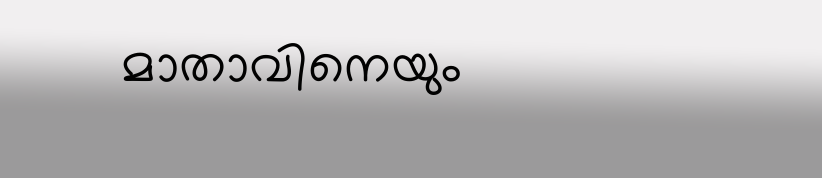മാതാവിനെയും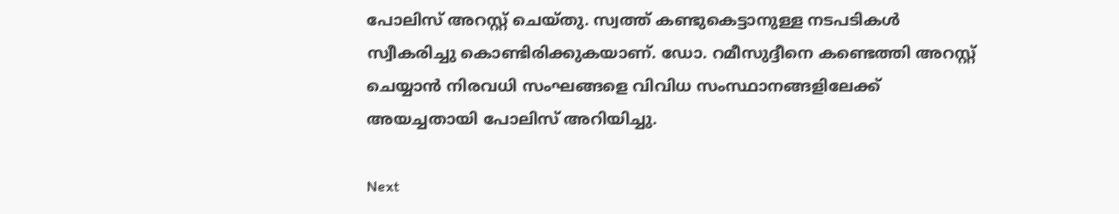പോലിസ് അറസ്റ്റ് ചെയ്തു. സ്വത്ത് കണ്ടുകെട്ടാനുള്ള നടപടികള്‍ സ്വീകരിച്ചു കൊണ്ടിരിക്കുകയാണ്. ഡോ. റമീസുദ്ദീനെ കണ്ടെത്തി അറസ്റ്റ് ചെയ്യാന്‍ നിരവധി സംഘങ്ങളെ വിവിധ സംസ്ഥാനങ്ങളിലേക്ക് അയച്ചതായി പോലിസ് അറിയിച്ചു.

Next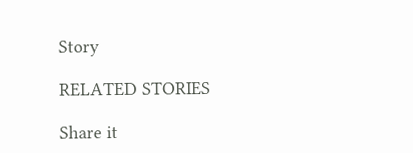Story

RELATED STORIES

Share it